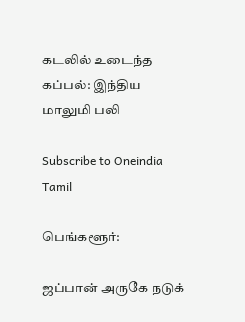கடலில் உடைந்த கப்பல்: இந்திய மாலுமி பலி

Subscribe to Oneindia Tamil

பெங்களூர்:

ஜப்பான் அருகே நடுக்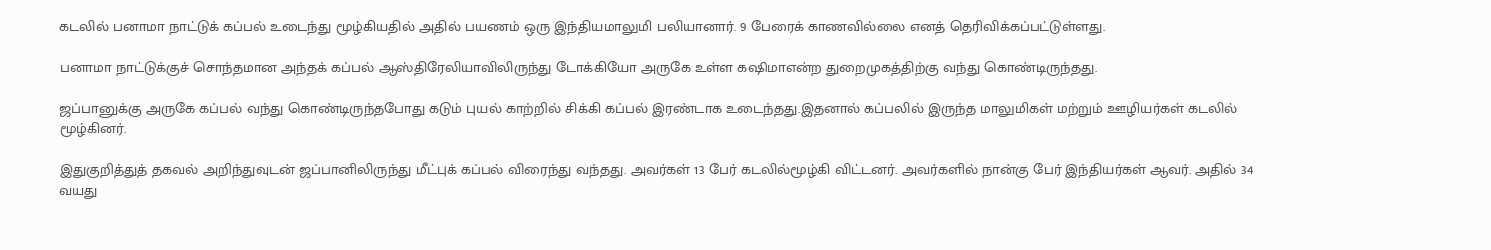கடலில் பனாமா நாட்டுக் கப்பல் உடைந்து மூழ்கியதில் அதில் பயணம் ஒரு இந்தியமாலுமி பலியானார். 9 பேரைக் காணவில்லை எனத் தெரிவிக்கப்பட்டுள்ளது.

பனாமா நாட்டுக்குச் சொந்தமான அந்தக் கப்பல் ஆஸ்திரேலியாவிலிருந்து டோக்கியோ அருகே உள்ள கஷிமாஎன்ற துறைமுகத்திற்கு வந்து கொண்டிருந்தது.

ஜப்பானுக்கு அருகே கப்பல் வந்து கொண்டிருந்தபோது கடும் புயல் காற்றில் சிக்கி கப்பல் இரண்டாக உடைந்தது.இதனால் கப்பலில் இருந்த மாலுமிகள் மற்றும் ஊழியர்கள் கடலில் மூழ்கினர்.

இதுகுறித்துத் தகவல் அறிந்துவுடன் ஜப்பானிலிருந்து மீட்புக் கப்பல் விரைந்து வந்தது. அவர்கள் 13 பேர் கடலில்மூழ்கி விட்டனர். அவர்களில் நான்கு பேர் இந்தியர்கள் ஆவர். அதில் 34 வயது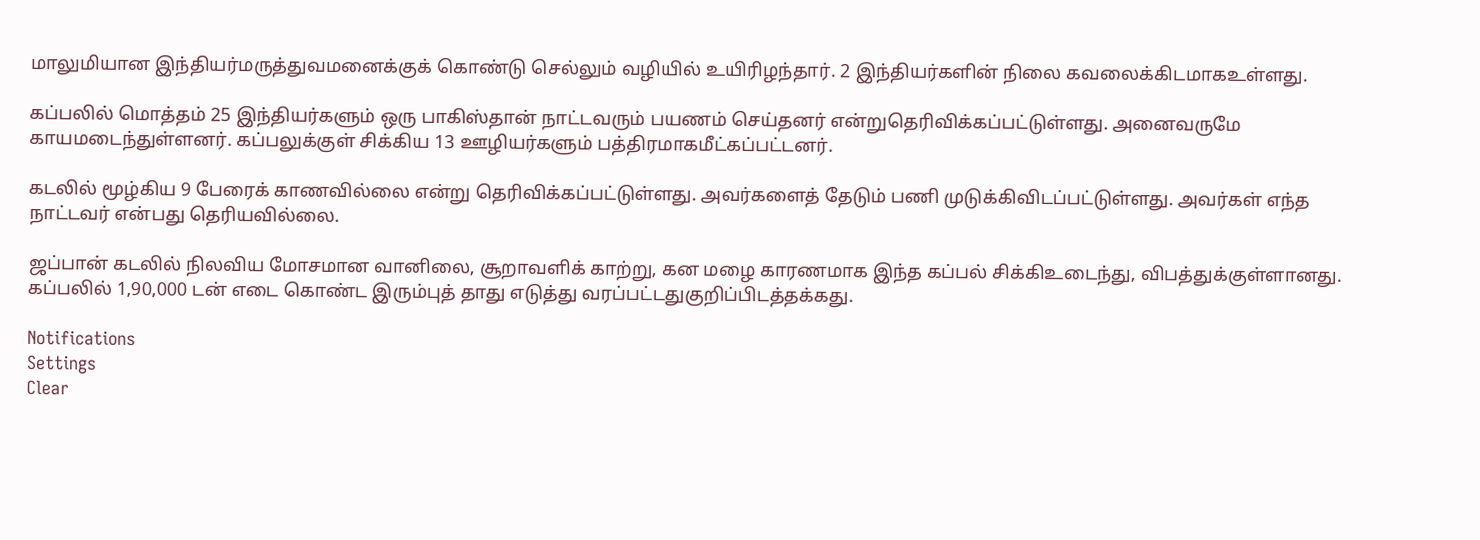மாலுமியான இந்தியர்மருத்துவமனைக்குக் கொண்டு செல்லும் வழியில் உயிரிழந்தார். 2 இந்தியர்களின் நிலை கவலைக்கிடமாகஉள்ளது.

கப்பலில் மொத்தம் 25 இந்தியர்களும் ஒரு பாகிஸ்தான் நாட்டவரும் பயணம் செய்தனர் என்றுதெரிவிக்கப்பட்டுள்ளது. அனைவருமே காயமடைந்துள்ளனர். கப்பலுக்குள் சிக்கிய 13 ஊழியர்களும் பத்திரமாகமீட்கப்பட்டனர்.

கடலில் மூழ்கிய 9 பேரைக் காணவில்லை என்று தெரிவிக்கப்பட்டுள்ளது. அவர்களைத் தேடும் பணி முடுக்கிவிடப்பட்டுள்ளது. அவர்கள் எந்த நாட்டவர் என்பது தெரியவில்லை.

ஜப்பான் கடலில் நிலவிய மோசமான வானிலை, சூறாவளிக் காற்று, கன மழை காரணமாக இந்த கப்பல் சிக்கிஉடைந்து, விபத்துக்குள்ளானது. கப்பலில் 1,90,000 டன் எடை கொண்ட இரும்புத் தாது எடுத்து வரப்பட்டதுகுறிப்பிடத்தக்கது.

Notifications
Settings
Clear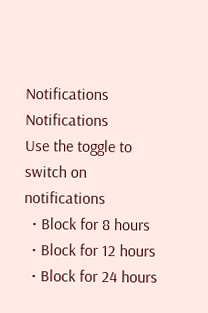Notifications
Notifications
Use the toggle to switch on notifications
  • Block for 8 hours
  • Block for 12 hours
  • Block for 24 hours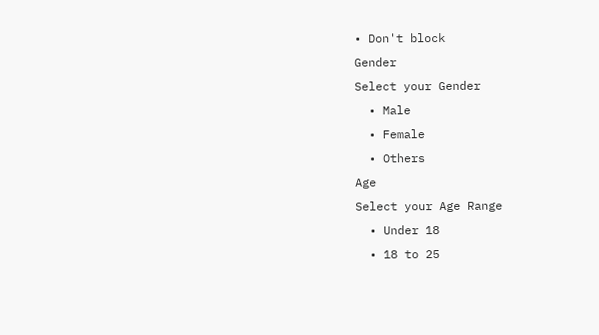• Don't block
Gender
Select your Gender
  • Male
  • Female
  • Others
Age
Select your Age Range
  • Under 18
  • 18 to 25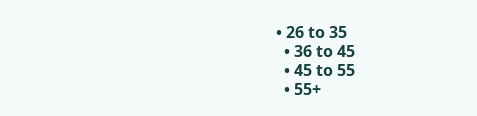• 26 to 35
  • 36 to 45
  • 45 to 55
  • 55+